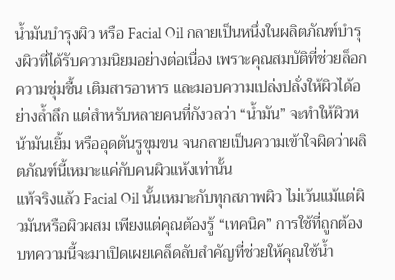น้ำมันบำรุงผิว หรือ Facial Oil กลายเป็นหนึ่งในผลิตภัณฑ์บำรุงผิวที่ได้รับความนิยมอย่างต่อเนื่อง เพราะคุณสมบัติที่ช่วยล็อกความชุ่มชื้น เติมสารอาหาร และมอบความเปล่งปลั่งให้ผิวได้อย่างล้ำลึก แต่สำหรับหลายคนที่กังวลว่า “น้ำมัน” จะทำให้ผิวหน้ามันเยิ้ม หรืออุดตันรูขุมขน จนกลายเป็นความเข้าใจผิดว่าผลิตภัณฑ์นี้เหมาะแค่กับคนผิวแห้งเท่านั้น
แท้จริงแล้ว Facial Oil นั้นเหมาะกับทุกสภาพผิว ไม่เว้นแม้แต่ผิวมันหรือผิวผสม เพียงแต่คุณต้องรู้ “เทคนิค” การใช้ที่ถูกต้อง บทความนี้จะมาเปิดเผยเคล็ดลับสำคัญที่ช่วยให้คุณใช้น้ำ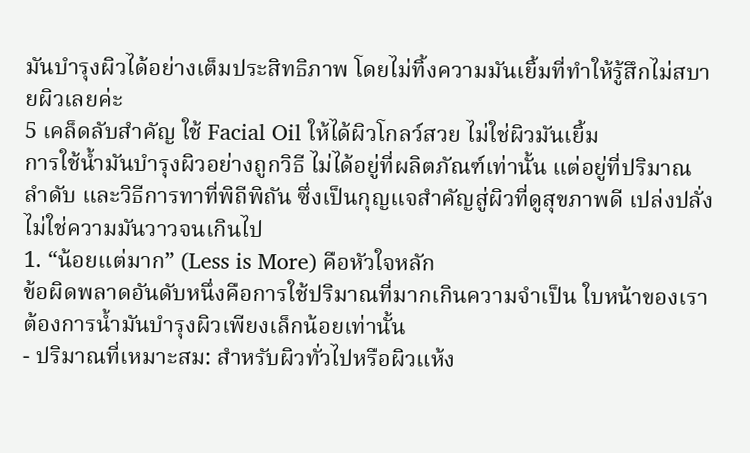มันบำรุงผิวได้อย่างเต็มประสิทธิภาพ โดยไม่ทิ้งความมันเยิ้มที่ทำให้รู้สึกไม่สบายผิวเลยค่ะ
5 เคล็ดลับสำคัญ ใช้ Facial Oil ให้ได้ผิวโกลว์สวย ไม่ใช่ผิวมันเยิ้ม
การใช้น้ำมันบำรุงผิวอย่างถูกวิธี ไม่ได้อยู่ที่ผลิตภัณฑ์เท่านั้น แต่อยู่ที่ปริมาณ ลำดับ และวิธีการทาที่พิถีพิถัน ซึ่งเป็นกุญแจสำคัญสู่ผิวที่ดูสุขภาพดี เปล่งปลั่ง ไม่ใช่ความมันวาวจนเกินไป
1. “น้อยแต่มาก” (Less is More) คือหัวใจหลัก
ข้อผิดพลาดอันดับหนึ่งคือการใช้ปริมาณที่มากเกินความจำเป็น ใบหน้าของเราต้องการน้ำมันบำรุงผิวเพียงเล็กน้อยเท่านั้น
- ปริมาณที่เหมาะสม: สำหรับผิวทั่วไปหรือผิวแห้ง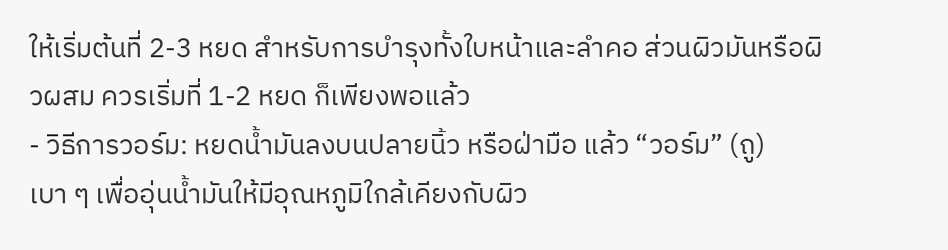ให้เริ่มต้นที่ 2-3 หยด สำหรับการบำรุงทั้งใบหน้าและลำคอ ส่วนผิวมันหรือผิวผสม ควรเริ่มที่ 1-2 หยด ก็เพียงพอแล้ว
- วิธีการวอร์ม: หยดน้ำมันลงบนปลายนิ้ว หรือฝ่ามือ แล้ว “วอร์ม” (ถู) เบา ๆ เพื่ออุ่นน้ำมันให้มีอุณหภูมิใกล้เคียงกับผิว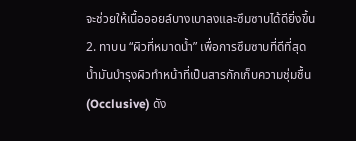จะช่วยให้เนื้อออยล์บางเบาลงและซึมซาบได้ดียิ่งขึ้น
2. ทาบน “ผิวที่หมาดน้ำ” เพื่อการซึมซาบที่ดีที่สุด
น้ำมันบำรุงผิวทำหน้าที่เป็นสารกักเก็บความชุ่มชื้น (Occlusive) ดัง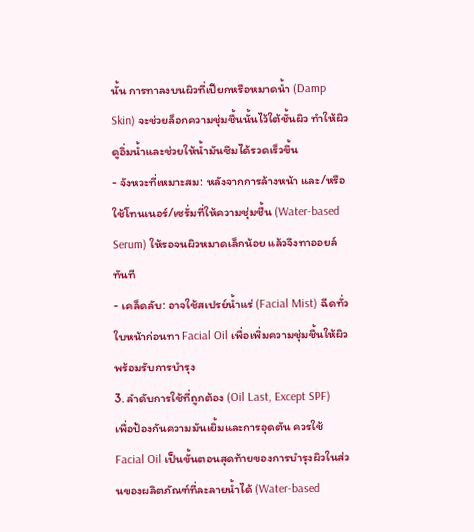นั้น การทาลงบนผิวที่เปียกหรือหมาดน้ำ (Damp Skin) จะช่วยล็อกความชุ่มชื้นนั้นไว้ใต้ชั้นผิว ทำให้ผิวดูอิ่มน้ำและช่วยให้น้ำมันซึมได้รวดเร็วขึ้น
- จังหวะที่เหมาะสม: หลังจากการล้างหน้า และ/หรือใช้โทนเนอร์/เซรั่มที่ให้ความชุ่มชื้น (Water-based Serum) ให้รอจนผิวหมาดเล็กน้อย แล้วจึงทาออยล์ทันที
- เคล็ดลับ: อาจใช้สเปรย์น้ำแร่ (Facial Mist) ฉีดทั่วใบหน้าก่อนทา Facial Oil เพื่อเพิ่มความชุ่มชื้นให้ผิวพร้อมรับการบำรุง
3. ลำดับการใช้ที่ถูกต้อง (Oil Last, Except SPF)
เพื่อป้องกันความมันเยิ้มและการอุดตัน ควรใช้ Facial Oil เป็นขั้นตอนสุดท้ายของการบำรุงผิวในส่วนของผลิตภัณฑ์ที่ละลายน้ำได้ (Water-based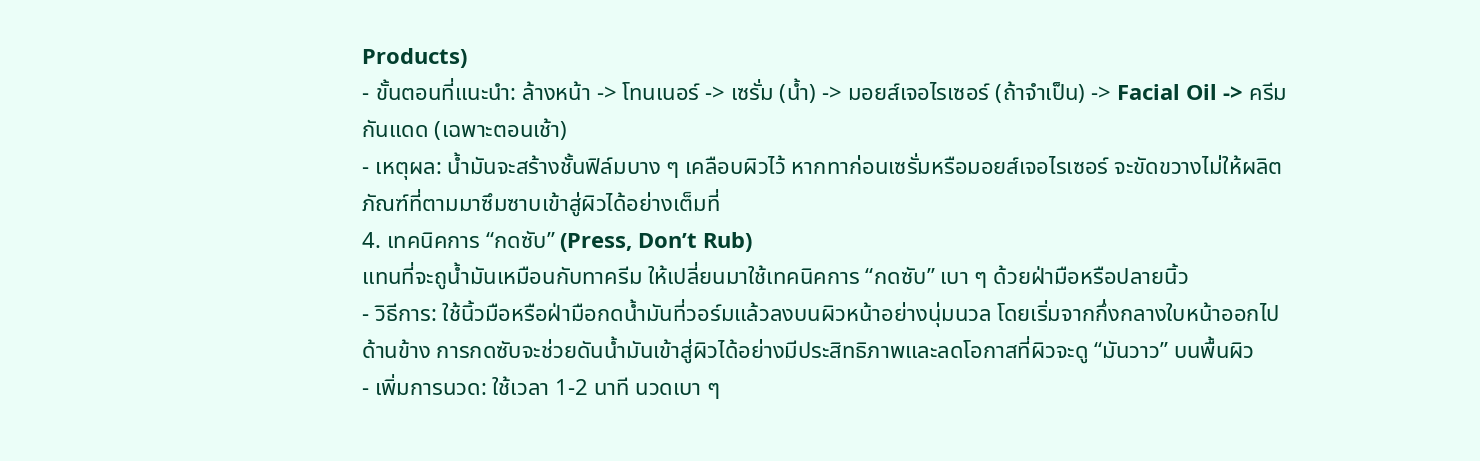Products)
- ขั้นตอนที่แนะนำ: ล้างหน้า -> โทนเนอร์ -> เซรั่ม (น้ำ) -> มอยส์เจอไรเซอร์ (ถ้าจำเป็น) -> Facial Oil -> ครีมกันแดด (เฉพาะตอนเช้า)
- เหตุผล: น้ำมันจะสร้างชั้นฟิล์มบาง ๆ เคลือบผิวไว้ หากทาก่อนเซรั่มหรือมอยส์เจอไรเซอร์ จะขัดขวางไม่ให้ผลิตภัณฑ์ที่ตามมาซึมซาบเข้าสู่ผิวได้อย่างเต็มที่
4. เทคนิคการ “กดซับ” (Press, Don’t Rub)
แทนที่จะถูน้ำมันเหมือนกับทาครีม ให้เปลี่ยนมาใช้เทคนิคการ “กดซับ” เบา ๆ ด้วยฝ่ามือหรือปลายนิ้ว
- วิธีการ: ใช้นิ้วมือหรือฝ่ามือกดน้ำมันที่วอร์มแล้วลงบนผิวหน้าอย่างนุ่มนวล โดยเริ่มจากกึ่งกลางใบหน้าออกไปด้านข้าง การกดซับจะช่วยดันน้ำมันเข้าสู่ผิวได้อย่างมีประสิทธิภาพและลดโอกาสที่ผิวจะดู “มันวาว” บนพื้นผิว
- เพิ่มการนวด: ใช้เวลา 1-2 นาที นวดเบา ๆ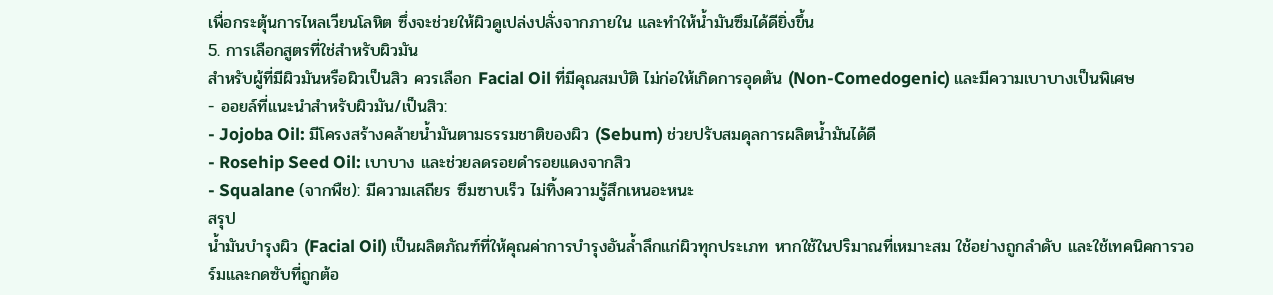เพื่อกระตุ้นการไหลเวียนโลหิต ซึ่งจะช่วยให้ผิวดูเปล่งปลั่งจากภายใน และทำให้น้ำมันซึมได้ดียิ่งขึ้น
5. การเลือกสูตรที่ใช่สำหรับผิวมัน
สำหรับผู้ที่มีผิวมันหรือผิวเป็นสิว ควรเลือก Facial Oil ที่มีคุณสมบัติ ไม่ก่อให้เกิดการอุดตัน (Non-Comedogenic) และมีความเบาบางเป็นพิเศษ
- ออยล์ที่แนะนำสำหรับผิวมัน/เป็นสิว:
- Jojoba Oil: มีโครงสร้างคล้ายน้ำมันตามธรรมชาติของผิว (Sebum) ช่วยปรับสมดุลการผลิตน้ำมันได้ดี
- Rosehip Seed Oil: เบาบาง และช่วยลดรอยดำรอยแดงจากสิว
- Squalane (จากพืช): มีความเสถียร ซึมซาบเร็ว ไม่ทิ้งความรู้สึกเหนอะหนะ
สรุป
น้ำมันบำรุงผิว (Facial Oil) เป็นผลิตภัณฑ์ที่ให้คุณค่าการบำรุงอันล้ำลึกแก่ผิวทุกประเภท หากใช้ในปริมาณที่เหมาะสม ใช้อย่างถูกลำดับ และใช้เทคนิคการวอร์มและกดซับที่ถูกต้อ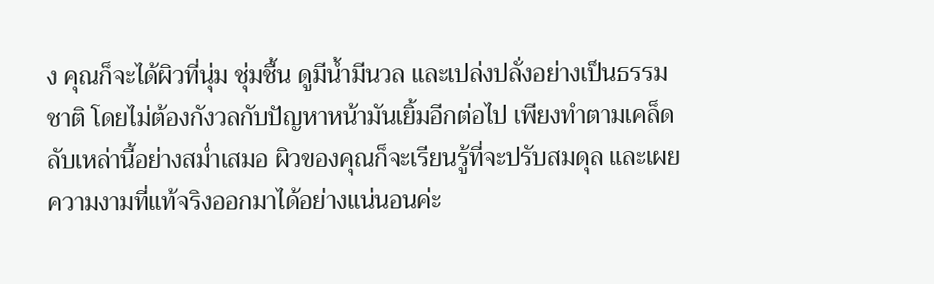ง คุณก็จะได้ผิวที่นุ่ม ชุ่มชื้น ดูมีน้ำมีนวล และเปล่งปลั่งอย่างเป็นธรรมชาติ โดยไม่ต้องกังวลกับปัญหาหน้ามันเยิ้มอีกต่อไป เพียงทำตามเคล็ดลับเหล่านี้อย่างสม่ำเสมอ ผิวของคุณก็จะเรียนรู้ที่จะปรับสมดุล และเผยความงามที่แท้จริงออกมาได้อย่างแน่นอนค่ะ